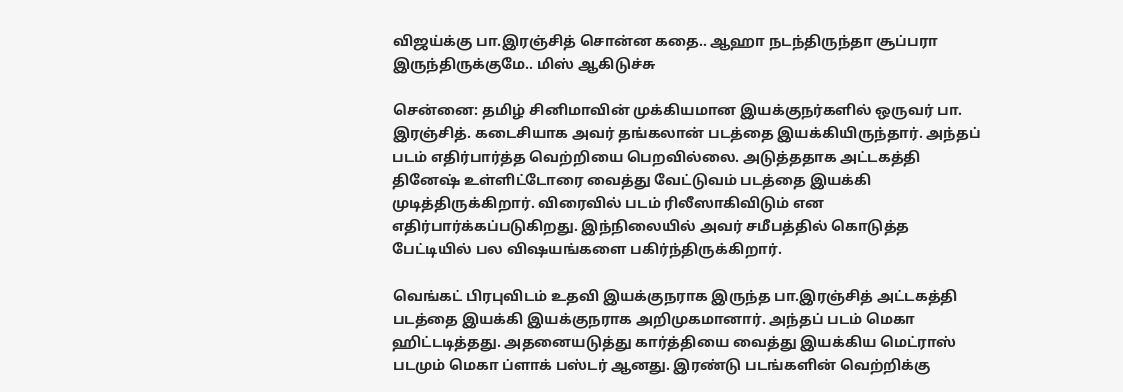விஜய்க்கு பா.இரஞ்சித் சொன்ன கதை.. ஆஹா நடந்திருந்தா சூப்பரா இருந்திருக்குமே.. மிஸ் ஆகிடுச்சு

சென்னை: தமிழ் சினிமாவின் முக்கியமான இயக்குநர்களில் ஒருவர் பா. இரஞ்சித். கடைசியாக அவர் தங்கலான் படத்தை இயக்கியிருந்தார். அந்தப் படம் எதிர்பார்த்த வெற்றியை பெறவில்லை. அடுத்ததாக அட்டகத்தி தினேஷ் உள்ளிட்டோரை வைத்து வேட்டுவம் படத்தை இயக்கி முடித்திருக்கிறார். விரைவில் படம் ரிலீஸாகிவிடும் என எதிர்பார்க்கப்படுகிறது. இந்நிலையில் அவர் சமீபத்தில் கொடுத்த பேட்டியில் பல விஷயங்களை பகிர்ந்திருக்கிறார்.

வெங்கட் பிரபுவிடம் உதவி இயக்குநராக இருந்த பா.இரஞ்சித் அட்டகத்தி படத்தை இயக்கி இயக்குநராக அறிமுகமானார். அந்தப் படம் மெகா ஹிட்டடித்தது. அதனையடுத்து கார்த்தியை வைத்து இயக்கிய மெட்ராஸ் படமும் மெகா ப்ளாக் பஸ்டர் ஆனது. இரண்டு படங்களின் வெற்றிக்கு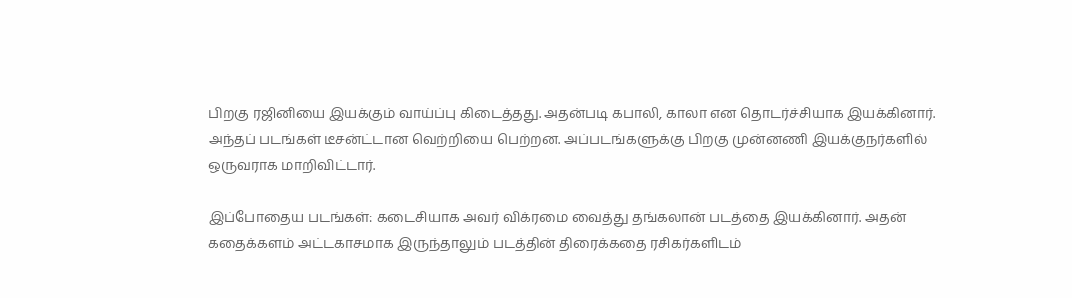பிறகு ரஜினியை இயக்கும் வாய்ப்பு கிடைத்தது. அதன்படி கபாலி, காலா என தொடர்ச்சியாக இயக்கினார். அந்தப் படங்கள் டீசன்ட்டான வெற்றியை பெற்றன. அப்படங்களுக்கு பிறகு முன்னணி இயக்குநர்களில் ஒருவராக மாறிவிட்டார்.

இப்போதைய படங்கள்: கடைசியாக அவர் விக்ரமை வைத்து தங்கலான் படத்தை இயக்கினார். அதன் கதைக்களம் அட்டகாசமாக இருந்தாலும் படத்தின் திரைக்கதை ரசிகர்களிடம்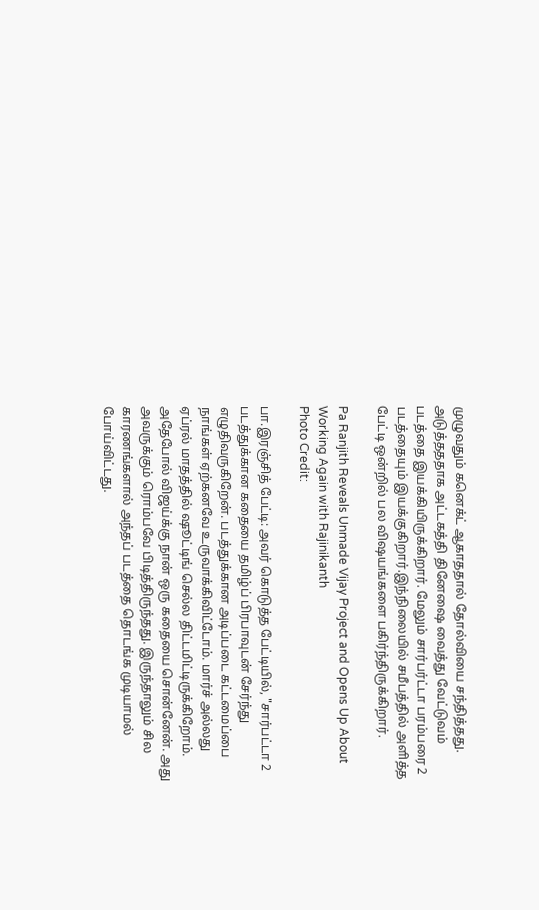முழுவதும் கனெக்ட் ஆகாததால் தோல்வியை சந்தித்தது. அடுத்தததாக அட்டகத்தி தினேஷை வைத்து வேட்டுவம் படத்தை இயக்கியிருக்கிறார். மேலும் சார்பர்ட்டா பரம்பரை 2 படத்தையும் இயக்குகிறார்.இந்நிலையில் சமீபத்தில் அளித்த பேட்டி ஒன்றில் பல விஷயங்களை பகிர்ந்திருக்கிறார்.

Pa Ranjith Reveals Unmade Vijay Project and Opens Up About Working Again with Rajinikanth
Photo Credit:

பா.இரஞ்சித் பேட்டி: அவர் கொடுத்த பேட்டியில், "சார்பட்டா 2 படத்துக்கான கதையை தமிழ்ப் பிரபாவுடன் சேர்ந்து எழுதிவருகிறேன். படத்துக்கான அடிப்படை கட்டமைப்பை நாங்கள் ஏற்கனவே உருவாக்கிவிட்டோம். மார்ச் அல்லது ஏப்ரல் மாதத்தில் ஷூட்டிங் செல்ல திட்டமிட்டிருக்கிறோம். அதேபோல் விஜய்க்கு நான் ஒரு கதையை சொன்னேன். அது அவருக்கும் ரொம்பவே பிடித்திருந்தது. இருந்தாலும் சில காரணங்களால் அந்தப் படத்தை தொடங்க முடியாமல் போய்விட்டது.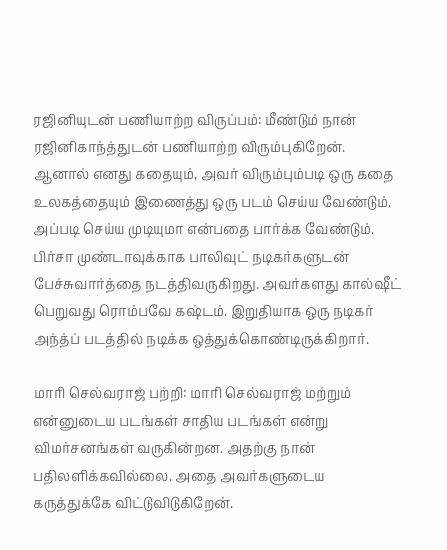ரஜினியுடன் பணியாற்ற விருப்பம்: மீண்டும் நான் ரஜினிகாந்த்துடன் பணியாற்ற விரும்புகிறேன். ஆனால் எனது கதையும், அவர் விரும்பும்படி ஒரு கதை உலகத்தையும் இணைத்து ஒரு படம் செய்ய வேண்டும். அப்படி செய்ய முடியுமா என்பதை பார்க்க வேண்டும். பிர்சா முண்டாவுக்காக பாலிவுட் நடிகர்களுடன் பேச்சுவார்த்தை நடத்திவருகிறது. அவர்களது கால்ஷீட் பெறுவது ரொம்பவே கஷ்டம். இறுதியாக ஒரு நடிகர் அந்த்ப் படத்தில் நடிக்க ஒத்துக்கொண்டிருக்கிறார்.

மாரி செல்வராஜ் பற்றி: மாரி செல்வராஜ் மற்றும் என்னுடைய படங்கள் சாதிய படங்கள் என்று விமர்சனங்கள் வருகின்றன. அதற்கு நான் பதிலளிக்கவில்லை. அதை அவர்களுடைய கருத்துக்கே விட்டுவிடுகிறேன்.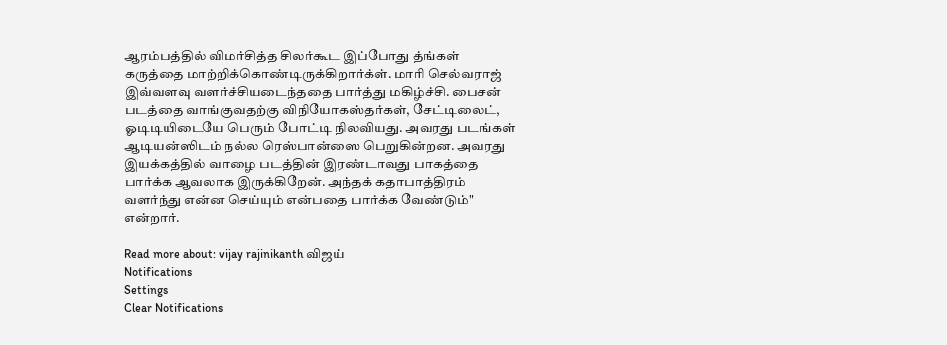ஆரம்பத்தில் விமர்சித்த சிலர்கூட இப்போது த்ங்கள் கருத்தை மாற்றிக்கொண்டிருக்கிறார்க்ள். மாரி செல்வராஜ் இவ்வளவு வளர்ச்சியடைந்ததை பார்த்து மகிழ்ச்சி. பைசன் படத்தை வாங்குவதற்கு விநியோகஸ்தர்கள், சேட்டிலைட், ஓடிடியிடையே பெரும் போட்டி நிலவியது. அவரது படங்கள் ஆடியன்ஸிடம் நல்ல ரெஸ்பான்ஸை பெறுகின்றன. அவரது இயக்கத்தில் வாழை படத்தின் இரண்டாவது பாகத்தை பார்க்க ஆவலாக இருக்கிறேன். அந்தக் கதாபாத்திரம் வளர்ந்து என்ன செய்யும் என்பதை பார்க்க வேண்டும்" என்றார்.

Read more about: vijay rajinikanth விஜய்
Notifications
Settings
Clear Notifications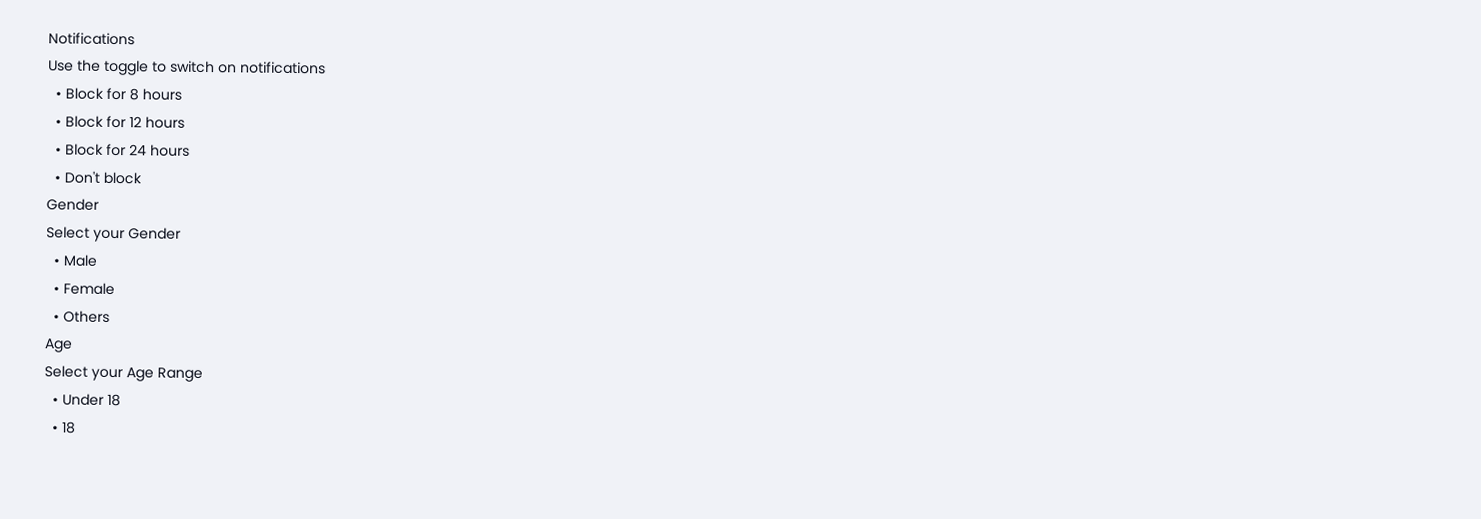Notifications
Use the toggle to switch on notifications
  • Block for 8 hours
  • Block for 12 hours
  • Block for 24 hours
  • Don't block
Gender
Select your Gender
  • Male
  • Female
  • Others
Age
Select your Age Range
  • Under 18
  • 18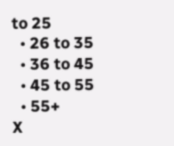to 25
  • 26 to 35
  • 36 to 45
  • 45 to 55
  • 55+
X